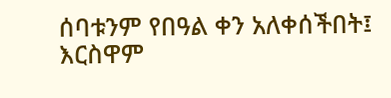ሰባቱንም የበዓል ቀን አለቀሰችበት፤ እርስዋም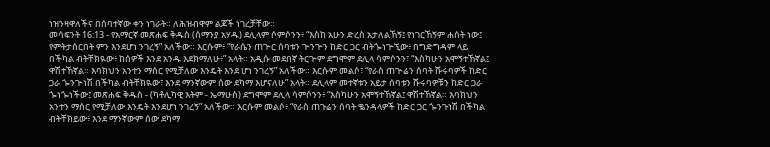ነዝንዛዋለችና በሰባተኛው ቀን ነገራት። ለሕዝብዋም ልጆች ነገረቻቸው።
መሳፍንት 16:13 - የአማርኛ መጽሐፍ ቅዱስ (ሰማንያ አሃዱ) ደሊላም ሶምሶንን፥ “እስከ አሁን ድረስ አታለልኸኝ፤ የነገርኸኝም ሐሰት ነው፤ የምትታሰርበት ምን እንደሆነ ንገረኝ” አለችው። እርሱም፥ “የራሴን ጠጕር ሰባቱን ጕንጕን ከድር ጋር ብትጐነጕኚው፥ በግድግዳም ላይ በችካል ብትቸክዪው፥ ከሰዎች እንደ አንዱ እደክማለሁ፥” አላት። አዲሱ መደበኛ ትርጒም ደግሞም ደሊላ ሳምሶንን፣ “እስካሁን አሞኝተኸኛል፤ ዋሽተኸኛል። እባክህን አንተን ማሰር የሚቻለው እንዴት እንደ ሆነ ንገረኝ” አለችው። እርሱም መልሶ፣ “የራስ ጠጕሬን ሰባት ሹሩባዎች ከድር ጋራ ጐንጕነሽ በችካል ብትቸክዪው፣ እንደ ማንኛውም ሰው ደካማ እሆናለሁ” አላት። ደሊላም መተኛቱን አይታ ሰባቱን ሹሩባዎቹን ከድር ጋራ ጐነጐነችው፤ መጽሐፍ ቅዱስ - (ካቶሊካዊ እትም - ኤማሁስ) ደግሞም ደሊላ ሳምሶንን፥ “እስካሁን አሞኝተኸኛል፤ ዋሽተኸኛል። እባክህን አንተን ማሰር የሚቻለው እንዴት እንደሆነ ንገረኝ” አለችው። እርሱም መልሶ፥ “የራስ ጠጉሬን ሰባት ቈንዳላዎች ከድር ጋር ጐንጉነሽ በችካል ብትቸክይው፥ እንደ ማንኛውም ሰው ደካማ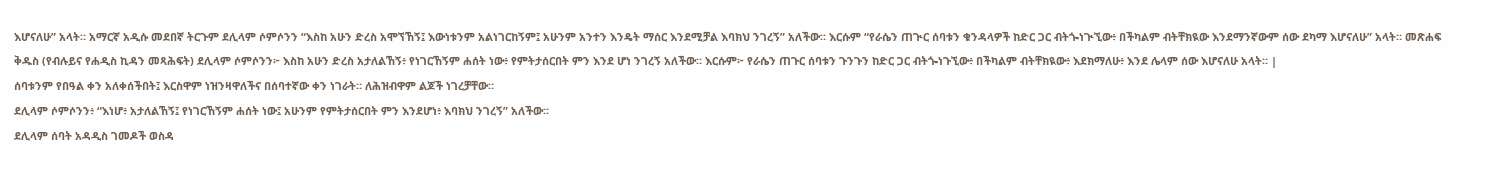እሆናለሁ” አላት። አማርኛ አዲሱ መደበኛ ትርጉም ደሊላም ሶምሶንን “እስከ አሁን ድረስ አሞኘኸኝ፤ እውነቱንም አልነገርከኝም፤ አሁንም አንተን እንዴት ማሰር እንደሚቻል እባክህ ንገረኝ” አለችው። እርሱም “የራሴን ጠጒር ሰባቱን ቁንዳላዎች ከድር ጋር ብትጐነጒኚው፥ በችካልም ብትቸክዪው እንደማንኛውም ሰው ደካማ እሆናለሁ” አላት። መጽሐፍ ቅዱስ (የብሉይና የሐዲስ ኪዳን መጻሕፍት) ደሊላም ሶምሶንን፦ እስከ አሁን ድረስ አታለልኸኝ፥ የነገርኸኝም ሐሰት ነው፥ የምትታሰርበት ምን እንደ ሆነ ንገረኝ አለችው። እርሱም፦ የራሴን ጠጉር ሰባቱን ጉንጉን ከድር ጋር ብትጐነጉኚው፥ በችካልም ብትቸክዪው፥ እደክማለሁ፥ እንደ ሌላም ሰው እሆናለሁ አላት። |
ሰባቱንም የበዓል ቀን አለቀሰችበት፤ እርስዋም ነዝንዛዋለችና በሰባተኛው ቀን ነገራት። ለሕዝብዋም ልጆች ነገረቻቸው።
ደሊላም ሶምሶንን፥ “እነሆ፥ አታለልኸኝ፤ የነገርኸኝም ሐሰት ነው፤ አሁንም የምትታሰርበት ምን እንደሆነ፥ እባክህ ንገረኝ” አለችው።
ደሊላም ሰባት አዳዲስ ገመዶች ወስዳ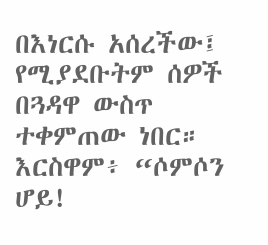በእነርሱ አሰረችው፤ የሚያደቡትም ሰዎች በጓዳዋ ውስጥ ተቀምጠው ነበር። እርስዋም፥ “ሶምሶን ሆይ!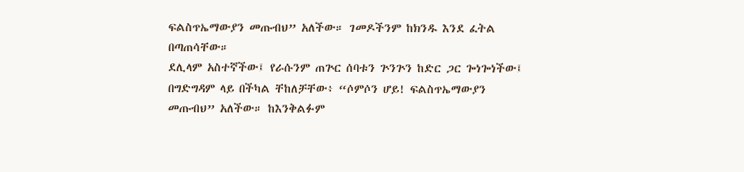ፍልስጥኤማውያን መጡብህ” አለችው። ገመዶችንም ከክንዱ እንደ ፈትል በጣጠሳቸው።
ደሊላም አስተኛችው፤ የራሱንም ጠጕር ሰባቱን ጕንጕን ከድር ጋር ጐነጐነችው፤ በግድግዳም ላይ በችካል ቸከለቻቸው፥ “ሶምሶን ሆይ! ፍልስጥኤማውያን መጡብህ” አለችው። ከእንቅልፉም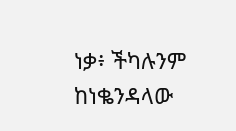ነቃ፥ ችካሉንም ከነቈንዳላው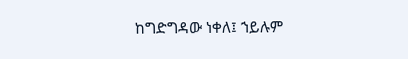ከግድግዳው ነቀለ፤ ኀይሉም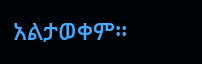አልታወቀም።